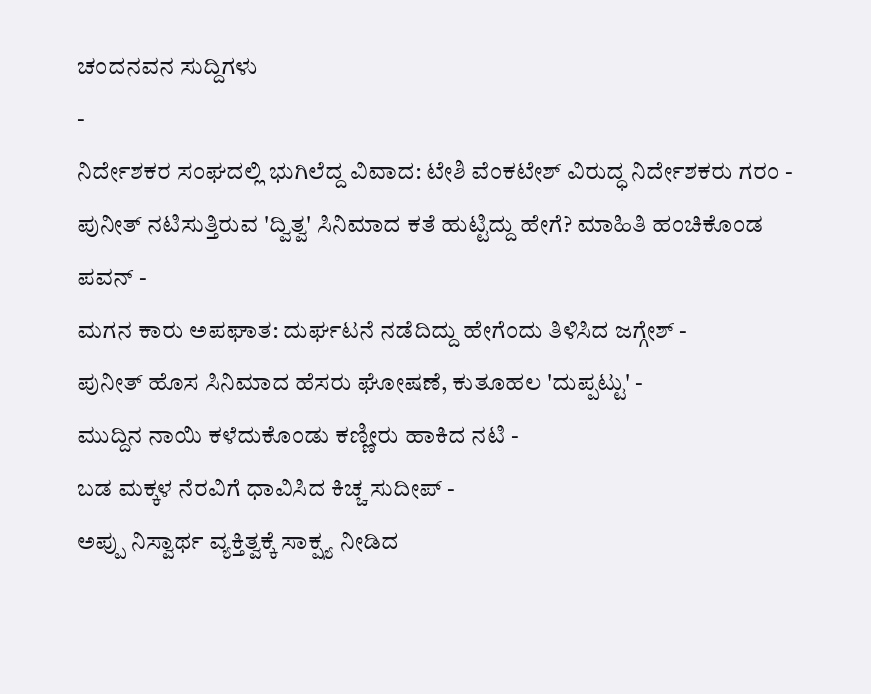ಚಂದನವನ ಸುದ್ದಿಗಳು
-
ನಿರ್ದೇಶಕರ ಸಂಘದಲ್ಲಿ ಭುಗಿಲೆದ್ದ ವಿವಾದ: ಟೇಶಿ ವೆಂಕಟೇಶ್ ವಿರುದ್ಧ ನಿರ್ದೇಶಕರು ಗರಂ -
ಪುನೀತ್ ನಟಿಸುತ್ತಿರುವ 'ದ್ವಿತ್ವ' ಸಿನಿಮಾದ ಕತೆ ಹುಟ್ಟಿದ್ದು ಹೇಗೆ? ಮಾಹಿತಿ ಹಂಚಿಕೊಂಡ ಪವನ್ -
ಮಗನ ಕಾರು ಅಪಘಾತ: ದುರ್ಘಟನೆ ನಡೆದಿದ್ದು ಹೇಗೆಂದು ತಿಳಿಸಿದ ಜಗ್ಗೇಶ್ -
ಪುನೀತ್ ಹೊಸ ಸಿನಿಮಾದ ಹೆಸರು ಘೋಷಣೆ, ಕುತೂಹಲ 'ದುಪ್ಪಟ್ಟು' -
ಮುದ್ದಿನ ನಾಯಿ ಕಳೆದುಕೊಂಡು ಕಣ್ಣೀರು ಹಾಕಿದ ನಟಿ -
ಬಡ ಮಕ್ಕಳ ನೆರವಿಗೆ ಧಾವಿಸಿದ ಕಿಚ್ಚ ಸುದೀಪ್ -
ಅಪ್ಪು ನಿಸ್ವಾರ್ಥ ವ್ಯಕ್ತಿತ್ವಕ್ಕೆ ಸಾಕ್ಷ್ಯ ನೀಡಿದ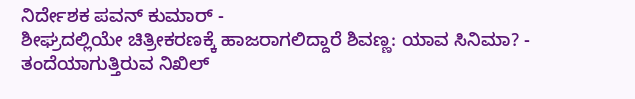ನಿರ್ದೇಶಕ ಪವನ್ ಕುಮಾರ್ -
ಶೀಘ್ರದಲ್ಲಿಯೇ ಚಿತ್ರೀಕರಣಕ್ಕೆ ಹಾಜರಾಗಲಿದ್ದಾರೆ ಶಿವಣ್ಣ: ಯಾವ ಸಿನಿಮಾ? -
ತಂದೆಯಾಗುತ್ತಿರುವ ನಿಖಿಲ್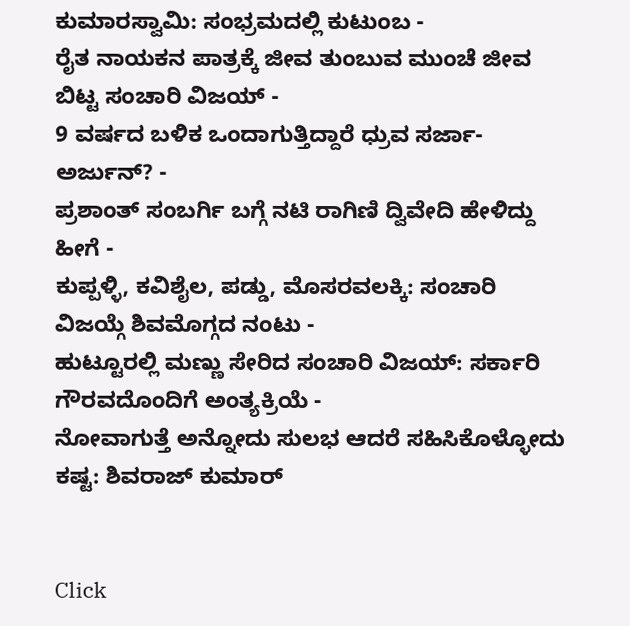ಕುಮಾರಸ್ವಾಮಿ: ಸಂಭ್ರಮದಲ್ಲಿ ಕುಟುಂಬ -
ರೈತ ನಾಯಕನ ಪಾತ್ರಕ್ಕೆ ಜೀವ ತುಂಬುವ ಮುಂಚೆ ಜೀವ ಬಿಟ್ಟ ಸಂಚಾರಿ ವಿಜಯ್ -
9 ವರ್ಷದ ಬಳಿಕ ಒಂದಾಗುತ್ತಿದ್ದಾರೆ ಧ್ರುವ ಸರ್ಜಾ-ಅರ್ಜುನ್? -
ಪ್ರಶಾಂತ್ ಸಂಬರ್ಗಿ ಬಗ್ಗೆ ನಟಿ ರಾಗಿಣಿ ದ್ವಿವೇದಿ ಹೇಳಿದ್ದು ಹೀಗೆ -
ಕುಪ್ಪಳ್ಳಿ, ಕವಿಶೈಲ, ಪಡ್ಡು, ಮೊಸರವಲಕ್ಕಿ: ಸಂಚಾರಿ ವಿಜಯ್ಗೆ ಶಿವಮೊಗ್ಗದ ನಂಟು -
ಹುಟ್ಟೂರಲ್ಲಿ ಮಣ್ಣು ಸೇರಿದ ಸಂಚಾರಿ ವಿಜಯ್: ಸರ್ಕಾರಿ ಗೌರವದೊಂದಿಗೆ ಅಂತ್ಯಕ್ರಿಯೆ -
ನೋವಾಗುತ್ತೆ ಅನ್ನೋದು ಸುಲಭ ಆದರೆ ಸಹಿಸಿಕೊಳ್ಳೋದು ಕಷ್ಟ: ಶಿವರಾಜ್ ಕುಮಾರ್


Click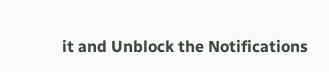it and Unblock the Notifications